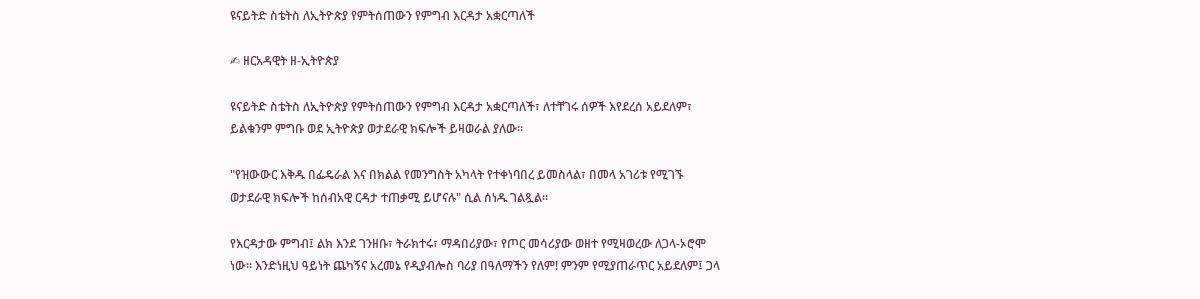ዩናይትድ ስቴትስ ለኢትዮጵያ የምትሰጠውን የምግብ እርዳታ አቋርጣለች

✍ ዘርአዳዊት ዘ-ኢትዮጵያ

ዩናይትድ ስቴትስ ለኢትዮጵያ የምትሰጠውን የምግብ እርዳታ አቋርጣለች፣ ለተቸገሩ ሰዎች እየደረሰ አይደለም፣ ይልቁንም ምግቡ ወደ ኢትዮጵያ ወታደራዊ ክፍሎች ይዛወራል ያለው።

"የዝውውር እቅዱ በፌዴራል እና በክልል የመንግስት አካላት የተቀነባበረ ይመስላል፣ በመላ አገሪቱ የሚገኙ ወታደራዊ ክፍሎች ከሰብአዊ ርዳታ ተጠቃሚ ይሆናሉ" ሲል ሰነዱ ገልጿል።

የእርዳታው ምግብ፤ ልክ እንደ ገንዘቡ፣ ትራክተሩ፣ ማዳበሪያው፣ የጦር መሳሪያው ወዘተ የሚዛወረው ለጋላ-ኦሮሞ ነው። እንድነዚህ ዓይነት ጨካኝና አረመኔ የዲያብሎስ ባሪያ በዓለማችን የለም! ምንም የሚያጠራጥር አይደለም፤ ጋላ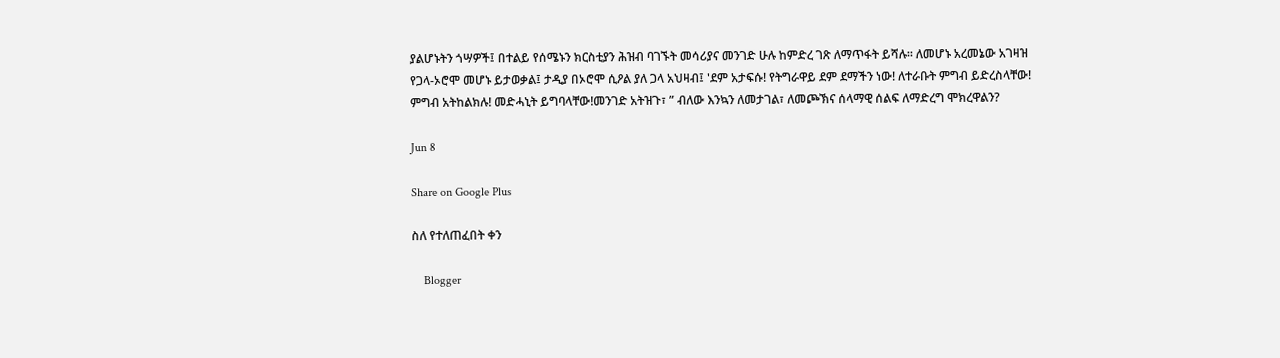ያልሆኑትን ጎሣዎች፤ በተልይ የሰሜኑን ክርስቲያን ሕዝብ ባገኙት መሳሪያና መንገድ ሁሉ ከምድረ ገጽ ለማጥፋት ይሻሉ። ለመሆኑ አረመኔው አገዛዝ የጋላ-ኦሮሞ መሆኑ ይታወቃል፤ ታዲያ በኦሮሞ ሲዖል ያለ ጋላ አህዛብ፤ 'ደም አታፍሱ! የትግራዋይ ደም ደማችን ነው! ለተራቡት ምግብ ይድረስላቸው! ምግብ አትከልክሉ! መድሓኒት ይግባላቸው!መንገድ አትዝጉ፣ ” ብለው እንኳን ለመታገል፣ ለመጮኽና ሰላማዊ ሰልፍ ለማድረግ ሞክረዋልን?

Jun 8

Share on Google Plus

ስለ የተለጠፈበት ቀን

    Blogger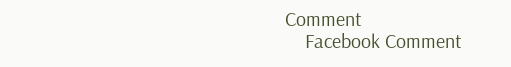Comment
    Facebook Comment